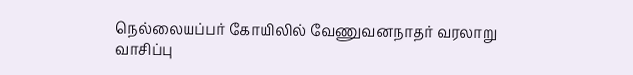நெல்லையப்பர் கோயிலில் வேணுவனநாதர் வரலாறு வாசிப்பு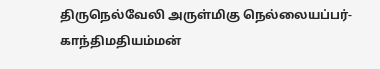திருநெல்வேலி அருள்மிகு நெல்லையப்பர்- காந்திமதியம்மன்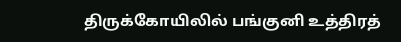திருக்கோயிலில் பங்குனி உத்திரத்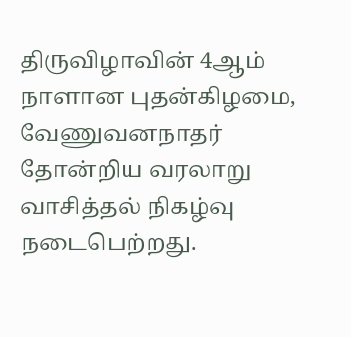திருவிழாவின் 4ஆம் நாளான புதன்கிழமை, வேணுவனநாதர் தோன்றிய வரலாறு வாசித்தல் நிகழ்வு நடைபெற்றது.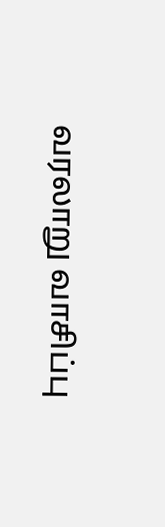வரலாறு வாசிப்பு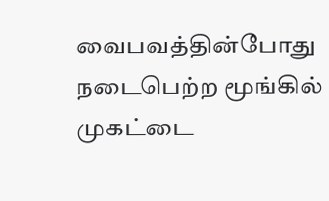வைபவத்தின்போது நடைபெற்ற மூங்கில் முகட்டை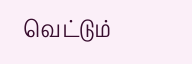வெட்டும்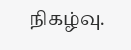நிகழ்வு.